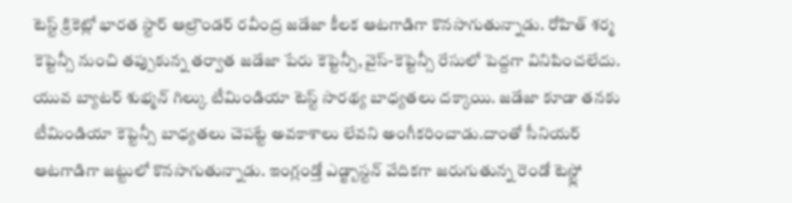టెస్ట్ క్రికెట్లో భారత స్టార్ ఆల్రౌండర్ రవీంద్ర జడేజా కీలక ఆటగాడిగా కొనసాగుతున్నాడు. రోహిత్ శర్మ కెప్టెన్సీ నుంచి తప్పుకున్న తర్వాత జడేజా పేరు కెప్టెన్సీ, వైస్-కెప్టెన్సీ రేసులో పెద్దగా వినిపించలేదు. యువ బ్యాటర్ శుభ్మన్ గిల్కు టీమిండియా టెస్ట్ సారథ్య బాధ్యతలు దక్కాయి. జడేజా కూడా తనకు టీమిండియా కెప్టెన్సీ బాధ్యతలు చెపట్టే అవకాశాలు లేవని అంగీకరించాడు.దాంతో సీనియర్ ఆటగాడిగా జట్టులో కొనసాగుతున్నాడు. ఇంగ్లండ్తో ఎడ్జ్బాస్టన్ వేదికగా జరుగుతున్న రెండో టెస్ట్లో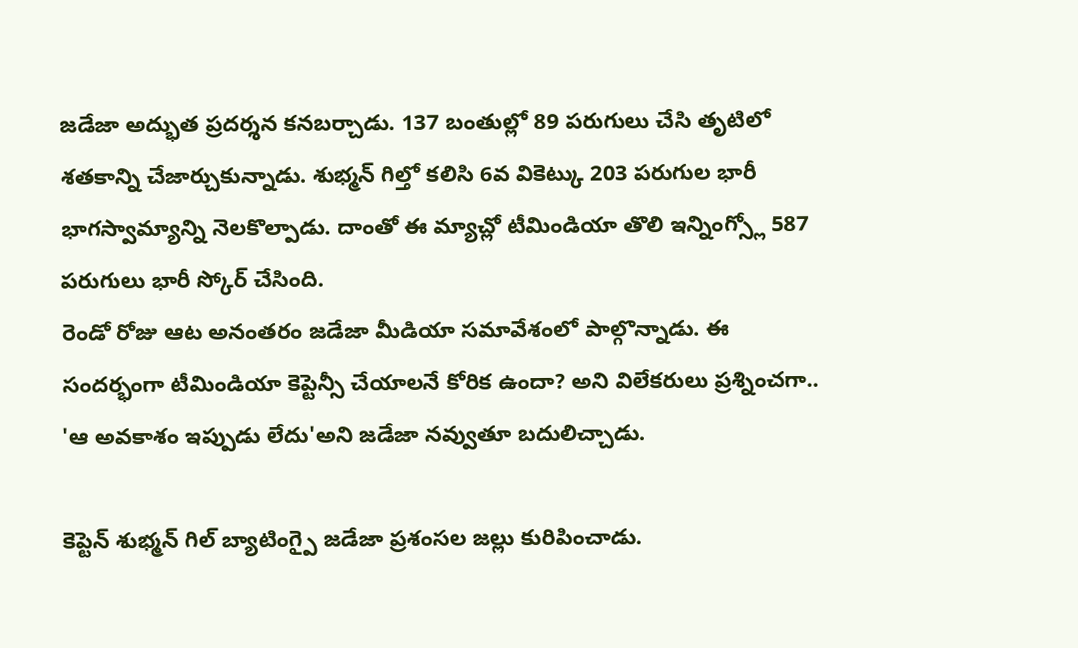జడేజా అద్భుత ప్రదర్శన కనబర్చాడు. 137 బంతుల్లో 89 పరుగులు చేసి తృటిలో శతకాన్ని చేజార్చుకున్నాడు. శుభ్మన్ గిల్తో కలిసి 6వ వికెట్కు 203 పరుగుల భారీ భాగస్వామ్యాన్ని నెలకొల్పాడు. దాంతో ఈ మ్యాచ్లో టీమిండియా తొలి ఇన్నింగ్స్లో 587 పరుగులు భారీ స్కోర్ చేసింది.
రెండో రోజు ఆట అనంతరం జడేజా మీడియా సమావేశంలో పాల్గొన్నాడు. ఈ సందర్భంగా టీమిండియా కెప్టెన్సీ చేయాలనే కోరిక ఉందా? అని విలేకరులు ప్రశ్నించగా.. 'ఆ అవకాశం ఇప్పుడు లేదు'అని జడేజా నవ్వుతూ బదులిచ్చాడు.

కెప్టెన్ శుభ్మన్ గిల్ బ్యాటింగ్పై జడేజా ప్రశంసల జల్లు కురిపించాడు.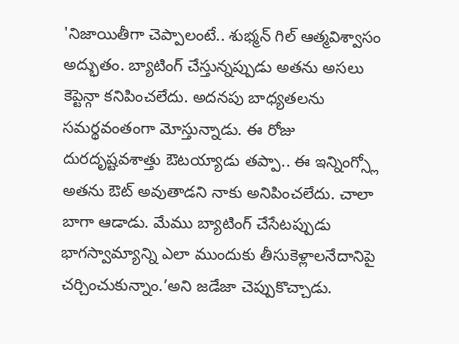'నిజాయితీగా చెప్పాలంటే.. శుభ్మన్ గిల్ ఆత్మవిశ్వాసం అద్భుతం. బ్యాటింగ్ చేస్తున్నప్పుడు అతను అసలు కెప్టెన్గా కనిపించలేదు. అదనపు బాధ్యతలను సమర్థవంతంగా మోస్తున్నాడు. ఈ రోజు దురదృష్టవశాత్తు ఔటయ్యాడు తప్పా.. ఈ ఇన్నింగ్స్లో అతను ఔట్ అవుతాడని నాకు అనిపించలేదు. చాలా బాగా ఆడాడు. మేము బ్యాటింగ్ చేసేటప్పుడు భాగస్వామ్యాన్ని ఎలా ముందుకు తీసుకెళ్లాలనేదానిపై చర్చించుకున్నాం.’అని జడేజా చెప్పుకొచ్చాడు.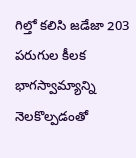గిల్తో కలిసి జడేజా 203 పరుగుల కీలక భాగస్వామ్యాన్ని నెలకొల్పడంతో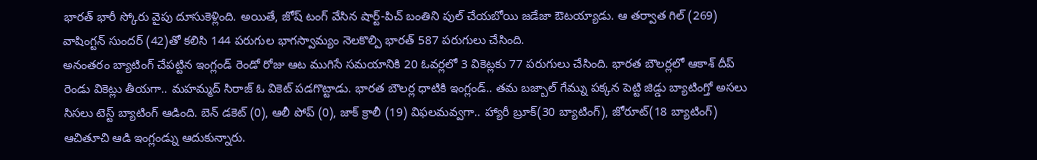భారత్ భారీ స్కోరు వైపు దూసుకెళ్లింది. అయితే, జోష్ టంగ్ వేసిన షార్ట్-పిచ్ బంతిని పుల్ చేయబోయి జడేజా ఔటయ్యాడు. ఆ తర్వాత గిల్ (269) వాషింగ్టన్ సుందర్ (42)తో కలిసి 144 పరుగుల భాగస్వామ్యం నెలకొల్పి భారత్ 587 పరుగులు చేసింది.
అనంతరం బ్యాటింగ్ చేపట్టిన ఇంగ్లండ్ రెండో రోజు ఆట ముగిసే సమయానికి 20 ఓవర్లలో 3 వికెట్లకు 77 పరుగులు చేసింది. భారత బౌలర్లలో ఆకాశ్ దీప్ రెండు వికెట్లు తీయగా.. మహమ్మద్ సిరాజ్ ఓ వికెట్ పడగొట్టాడు. భారత బౌలర్ల ధాటికి ఇంగ్లండ్.. తమ బజ్బాల్ గేమ్ను పక్కన పెట్టి జిడ్డు బ్యాటింగ్తో అసలు సిసలు టెస్ట్ బ్యాటింగ్ ఆడింది. బెన్ డకెట్ (0), ఆలీ పోప్ (0), జాక్ క్రాలీ (19) విఫలమవ్వగా.. హ్యారీ బ్రూక్(30 బ్యాటింగ్), జోరూట్(18 బ్యాటింగ్) ఆచితూచి ఆడి ఇంగ్లండ్ను ఆదుకున్నారు.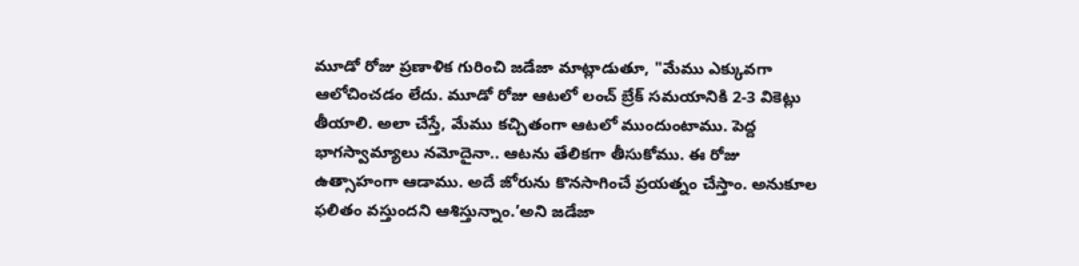మూడో రోజు ప్రణాళిక గురించి జడేజా మాట్లాడుతూ, "మేము ఎక్కువగా ఆలోచించడం లేదు. మూడో రోజు ఆటలో లంచ్ బ్రేక్ సమయానికి 2-3 వికెట్లు తీయాలి. అలా చేస్తే, మేము కచ్చితంగా ఆటలో ముందుంటాము. పెద్ద భాగస్వామ్యాలు నమోదైనా.. ఆటను తేలికగా తీసుకోము. ఈ రోజు ఉత్సాహంగా ఆడాము. అదే జోరును కొనసాగించే ప్రయత్నం చేస్తాం. అనుకూల ఫలితం వస్తుందని ఆశిస్తున్నాం.’అని జడేజా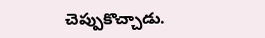చెప్పుకొచ్చాడు.